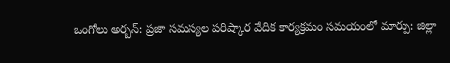ఒంగోలు అర్బన్: ప్రజా సమస్యల పరిష్కార వేదిక కార్యక్రమం సమయంలో మార్పు: జిల్లా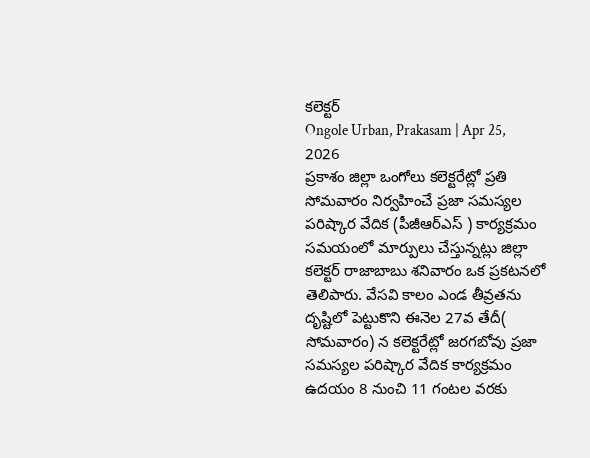కలెక్టర్
Ongole Urban, Prakasam | Apr 25, 2026
ప్రకాశం జిల్లా ఒంగోలు కలెక్టరేట్లో ప్రతి సోమవారం నిర్వహించే ప్రజా సమస్యల పరిష్కార వేదిక (పీజీఆర్ఎస్ ) కార్యక్రమం సమయంలో మార్పులు చేస్తున్నట్లు జిల్లా కలెక్టర్ రాజాబాబు శనివారం ఒక ప్రకటనలో తెలిపారు. వేసవి కాలం ఎండ తీవ్రతను దృష్టిలో పెట్టుకొని ఈనెల 27వ తేదీ( సోమవారం) న కలెక్టరేట్లో జరగబోవు ప్రజా సమస్యల పరిష్కార వేదిక కార్యక్రమం ఉదయం 8 నుంచి 11 గంటల వరకు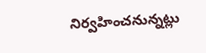నిర్వహించనున్నట్లు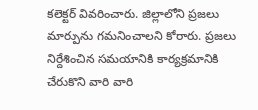కలెక్టర్ వివరించారు. జిల్లాలోని ప్రజలు మార్పును గమనించాలని కోరారు. ప్రజలు నిర్దేశించిన సమయానికి కార్యక్రమానికి చేరుకొని వారి వారి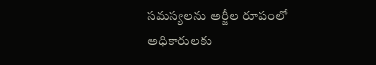సమస్యలను అర్జీల రూపంలో అధికారులకు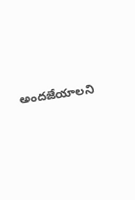అందజేయాలని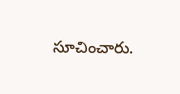సూచించారు.